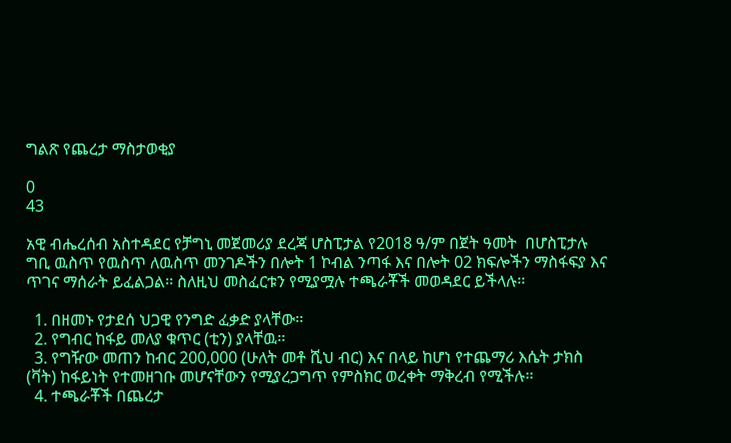ግልጽ የጨረታ ማስታወቂያ

0
43

አዊ ብሔረሰብ አስተዳደር የቻግኒ መጀመሪያ ደረጃ ሆስፒታል የ2018 ዓ/ም በጀት ዓመት  በሆስፒታሉ ግቢ ዉስጥ የዉስጥ ለዉስጥ መንገዶችን በሎት 1 ኮብል ንጣፋ እና በሎት 02 ክፍሎችን ማስፋፍያ እና ጥገና ማሰራት ይፈልጋል፡፡ ስለዚህ መስፈርቱን የሚያሟሉ ተጫራቾች መወዳደር ይችላሉ፡፡

  1. በዘመኑ የታደሰ ህጋዊ የንግድ ፈቃድ ያላቸው፡፡
  2. የግብር ከፋይ መለያ ቁጥር (ቲን) ያላቸዉ፡፡
  3. የግዥው መጠን ከብር 200,000 (ሁለት መቶ ሺህ ብር) እና በላይ ከሆነ የተጨማሪ እሴት ታክስ (ቫት) ከፋይነት የተመዘገቡ መሆናቸውን የሚያረጋግጥ የምስክር ወረቀት ማቅረብ የሚችሉ፡፡
  4. ተጫራቾች በጨረታ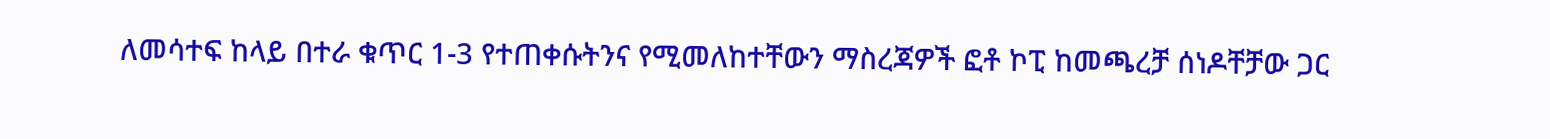ለመሳተፍ ከላይ በተራ ቁጥር 1-3 የተጠቀሱትንና የሚመለከተቸውን ማስረጃዎች ፎቶ ኮፒ ከመጫረቻ ሰነዶቸቻው ጋር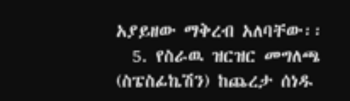አያይዘው ማቅረብ አለባቸው፡፡
  5. የስራዉ ዝርዝር መግለጫ (ስፔስፊኬሽን) ከጨረታ ሰነዱ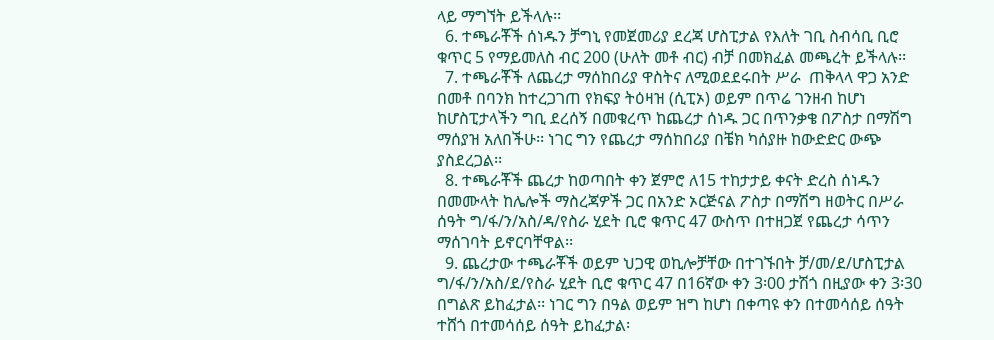ላይ ማግኘት ይችላሉ፡፡
  6. ተጫራቾች ሰነዱን ቻግኒ የመጀመሪያ ደረጃ ሆስፒታል የእለት ገቢ ስብሳቢ ቢሮ ቁጥር 5 የማይመለስ ብር 200 (ሁለት መቶ ብር) ብቻ በመክፈል መጫረት ይችላሉ፡፡
  7. ተጫራቾች ለጨረታ ማሰከበሪያ ዋስትና ለሚወደደሩበት ሥራ  ጠቅላላ ዋጋ አንድ በመቶ በባንክ ከተረጋገጠ የክፍያ ትዕዛዝ (ሲፒኦ) ወይም በጥሬ ገንዘብ ከሆነ ከሆስፒታላችን ግቢ ደረሰኝ በመቁረጥ ከጨረታ ሰነዱ ጋር በጥንቃቄ በፖስታ በማሽግ ማሰያዝ አለበችሁ፡፡ ነገር ግን የጨረታ ማሰከበሪያ በቼክ ካሰያዙ ከውድድር ውጭ ያስደረጋል፡፡
  8. ተጫራቾች ጨረታ ከወጣበት ቀን ጀምሮ ለ15 ተከታታይ ቀናት ድረስ ሰነዱን በመሙላት ከሌሎች ማስረጃዎች ጋር በአንድ ኦርጅናል ፖስታ በማሽግ ዘወትር በሥራ ሰዓት ግ/ፋ/ን/አስ/ዳ/የስራ ሂደት ቢሮ ቁጥር 47 ውስጥ በተዘጋጀ የጨረታ ሳጥን ማሰገባት ይኖርባቸዋል፡፡
  9. ጨረታው ተጫራቾች ወይም ህጋዊ ወኪሎቻቸው በተገኙበት ቻ/መ/ደ/ሆስፒታል ግ/ፋ/ን/አስ/ደ/የስራ ሂደት ቢሮ ቁጥር 47 በ16ኛው ቀን 3፡00 ታሽጎ በዚያው ቀን 3፡30 በግልጽ ይከፈታል፡፡ ነገር ግን በዓል ወይም ዝግ ከሆነ በቀጣዩ ቀን በተመሳሰይ ሰዓት ተሸጎ በተመሳሰይ ሰዓት ይከፈታል፡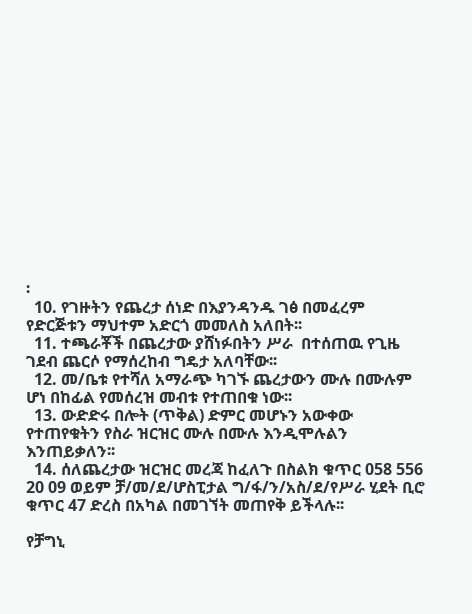፡
  10. የገዙትን የጨረታ ሰነድ በእያንዳንዱ ገፅ በመፈረም የድርጅቱን ማህተም አድርጎ መመለስ አለበት፡፡
  11. ተጫራቾች በጨረታው ያሸነፉበትን ሥራ  በተሰጠዉ የጊዜ ገደብ ጨርሶ የማሰረከብ ግዴታ አለባቸው፡፡
  12. መ/ቤቱ የተሻለ አማራጭ ካገኙ ጨረታውን ሙሉ በሙሉም ሆነ በከፊል የመሰረዝ መብቱ የተጠበቁ ነው፡፡
  13. ውድድሩ በሎት (ጥቅል) ድምር መሆኑን አውቀው የተጠየቁትን የስራ ዝርዝር ሙሉ በሙሉ እንዲሞሉልን እንጠይቃለን፡፡
  14. ሰለጨረታው ዝርዝር መረጃ ከፈለጉ በስልክ ቁጥር 058 556 20 09 ወይም ቻ/መ/ደ/ሆስፒታል ግ/ፋ/ን/አስ/ደ/የሥራ ሂደት ቢሮ ቁጥር 47 ድረስ በአካል በመገኘት መጠየቅ ይችላሉ፡፡

የቻግኒ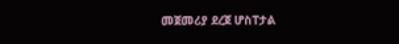መጀመሪያ ደረጀ ሆስፐታል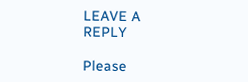LEAVE A REPLY

Please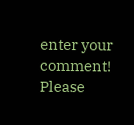enter your comment!
Please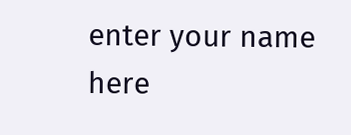enter your name here